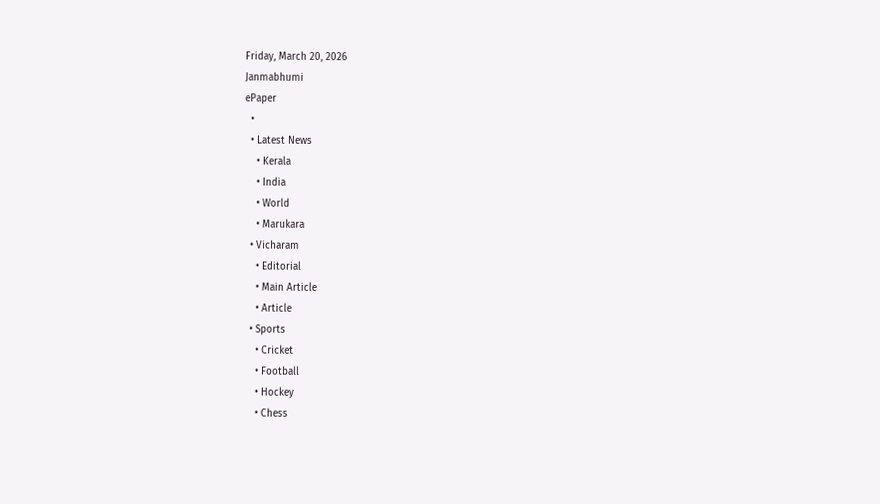Friday, March 20, 2026
Janmabhumi
ePaper
  •
  • Latest News
    • Kerala
    • India
    • World
    • Marukara
  • Vicharam
    • Editorial
    • Main Article
    • Article
  • Sports
    • Cricket
    • Football
    • Hockey
    • Chess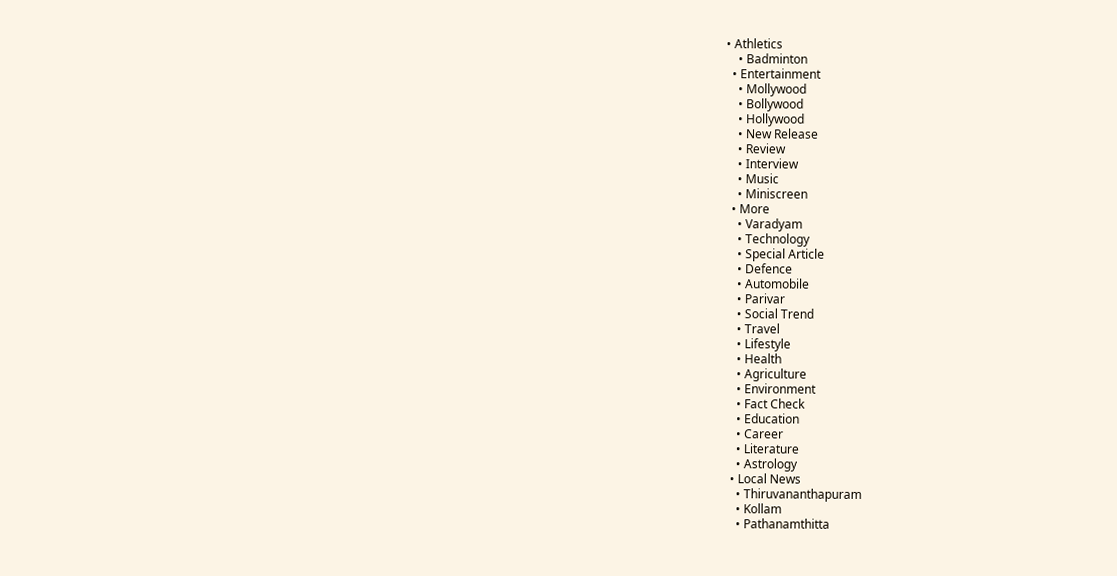• Athletics
    • Badminton
  • Entertainment
    • Mollywood
    • Bollywood
    • Hollywood
    • New Release
    • Review
    • Interview
    • Music
    • Miniscreen
  • More
    • Varadyam
    • Technology
    • Special Article
    • Defence
    • Automobile
    • Parivar
    • Social Trend
    • Travel
    • Lifestyle
    • Health
    • Agriculture
    • Environment
    • Fact Check
    • Education
    • Career
    • Literature
    • Astrology
  • Local News
    • Thiruvananthapuram
    • Kollam
    • Pathanamthitta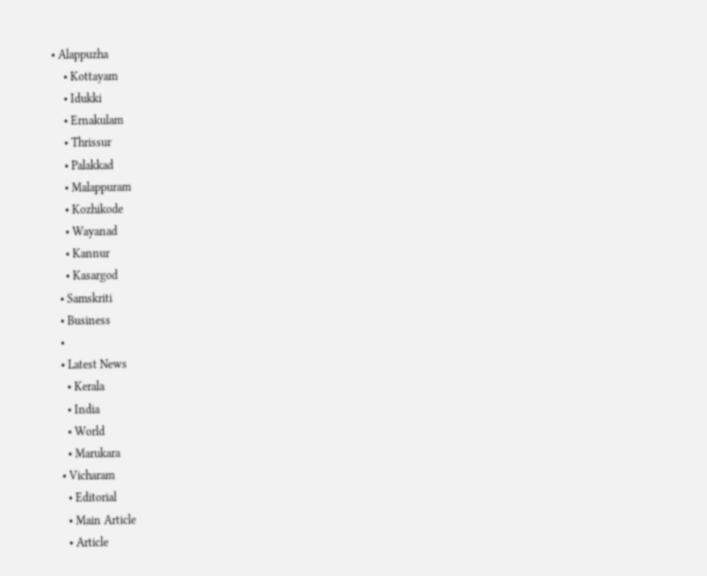• Alappuzha
    • Kottayam
    • Idukki
    • Ernakulam
    • Thrissur
    • Palakkad
    • Malappuram
    • Kozhikode
    • Wayanad
    • Kannur
    • Kasargod
  • Samskriti
  • Business
  •
  • Latest News
    • Kerala
    • India
    • World
    • Marukara
  • Vicharam
    • Editorial
    • Main Article
    • Article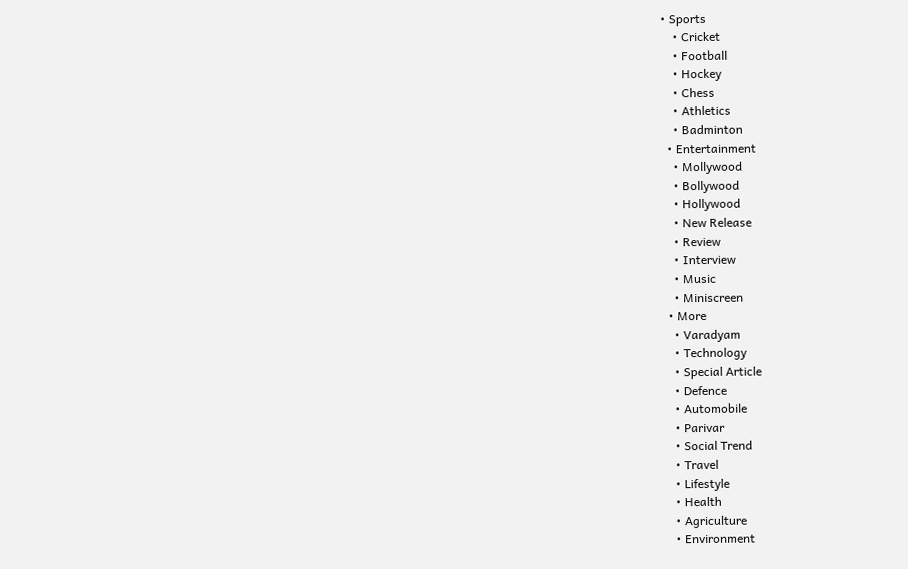• Sports
    • Cricket
    • Football
    • Hockey
    • Chess
    • Athletics
    • Badminton
  • Entertainment
    • Mollywood
    • Bollywood
    • Hollywood
    • New Release
    • Review
    • Interview
    • Music
    • Miniscreen
  • More
    • Varadyam
    • Technology
    • Special Article
    • Defence
    • Automobile
    • Parivar
    • Social Trend
    • Travel
    • Lifestyle
    • Health
    • Agriculture
    • Environment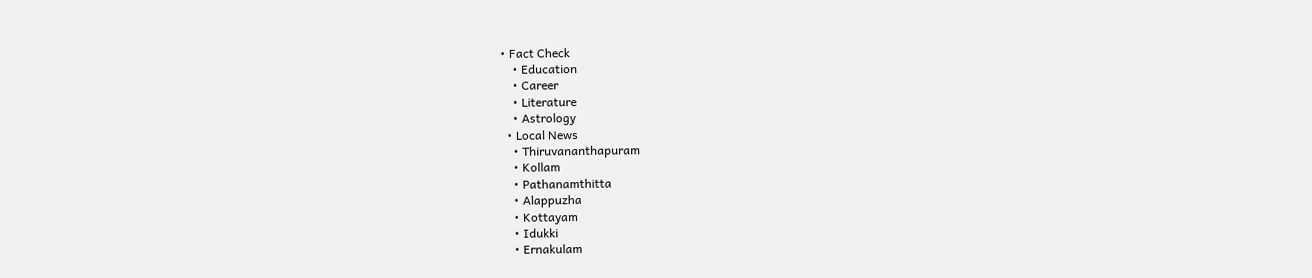• Fact Check
    • Education
    • Career
    • Literature
    • Astrology
  • Local News
    • Thiruvananthapuram
    • Kollam
    • Pathanamthitta
    • Alappuzha
    • Kottayam
    • Idukki
    • Ernakulam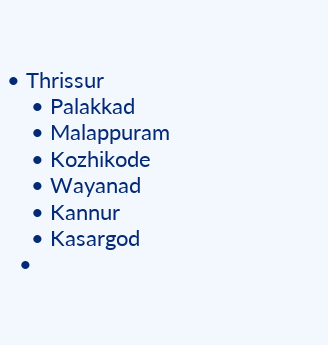• Thrissur
    • Palakkad
    • Malappuram
    • Kozhikode
    • Wayanad
    • Kannur
    • Kasargod
  •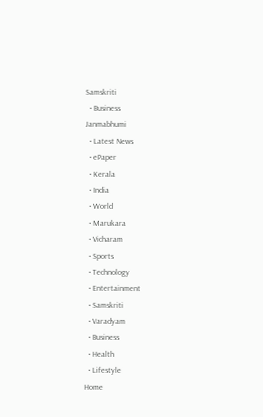Samskriti
  • Business
Janmabhumi
  • Latest News
  • ePaper
  • Kerala
  • India
  • World
  • Marukara
  • Vicharam
  • Sports
  • Technology
  • Entertainment
  • Samskriti
  • Varadyam
  • Business
  • Health
  • Lifestyle
Home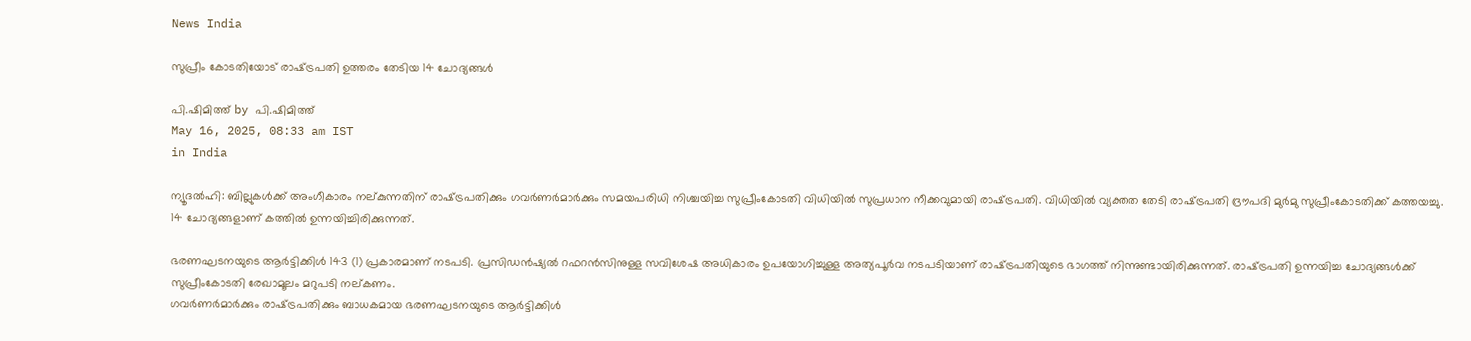News India

സുപ്രീം കോടതിയോട് രാഷ്‌ട്രപതി ഉത്തരം തേടിയ 14 ചോദ്യങ്ങള്‍

പി.ഷിമിത്ത് by പി.ഷിമിത്ത്
May 16, 2025, 08:33 am IST
in India

ന്യൂദല്‍ഹി: ബില്ലുകള്‍ക്ക് അംഗീകാരം നല്കുന്നതിന് രാഷ്‌ട്രപതിക്കും ഗവര്‍ണര്‍മാര്‍ക്കും സമയപരിധി നിശ്ചയിച്ച സുപ്രീംകോടതി വിധിയില്‍ സുപ്രധാന നീക്കവുമായി രാഷ്‌ട്രപതി. വിധിയില്‍ വ്യക്തത തേടി രാഷ്‌ട്രപതി ദ്രൗപദി മുര്‍മു സുപ്രീംകോടതിക്ക് കത്തയച്ചു. 14 ചോദ്യങ്ങളാണ് കത്തില്‍ ഉന്നയിച്ചിരിക്കുന്നത്.

ഭരണഘടനയുടെ ആര്‍ട്ടിക്കിള്‍ 143 (1) പ്രകാരമാണ് നടപടി. പ്രസിഡന്‍ഷ്യല്‍ റഫറന്‍സിനുള്ള സവിശേഷ അധികാരം ഉപയോഗിച്ചുള്ള അത്യപൂര്‍വ നടപടിയാണ് രാഷ്‌ട്രപതിയുടെ ഭാഗത്ത് നിന്നുണ്ടായിരിക്കുന്നത്. രാഷ്‌ട്രപതി ഉന്നയിച്ച ചോദ്യങ്ങള്‍ക്ക് സുപ്രീംകോടതി രേഖാമൂലം മറുപടി നല്കണം.
ഗവര്‍ണര്‍മാര്‍ക്കും രാഷ്‌ട്രപതിക്കും ബാധകമായ ഭരണഘടനയുടെ ആര്‍ട്ടിക്കിള്‍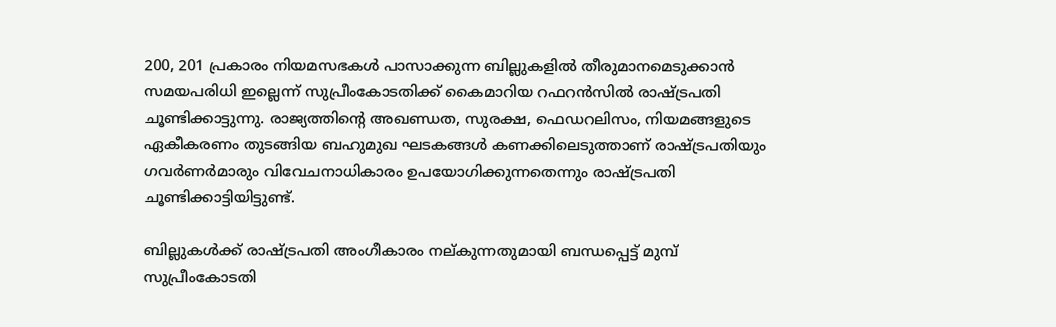200, 201 പ്രകാരം നിയമസഭകള്‍ പാസാക്കുന്ന ബില്ലുകളില്‍ തീരുമാനമെടുക്കാന്‍ സമയപരിധി ഇല്ലെന്ന് സുപ്രീംകോടതിക്ക് കൈമാറിയ റഫറന്‍സില്‍ രാഷ്‌ട്രപതി ചൂണ്ടിക്കാട്ടുന്നു. രാജ്യത്തിന്റെ അഖണ്ഡത, സുരക്ഷ, ഫെഡറലിസം, നിയമങ്ങളുടെ ഏകീകരണം തുടങ്ങിയ ബഹുമുഖ ഘടകങ്ങള്‍ കണക്കിലെടുത്താണ് രാഷ്‌ട്രപതിയും ഗവര്‍ണര്‍മാരും വിവേചനാധികാരം ഉപയോഗിക്കുന്നതെന്നും രാഷ്‌ട്രപതി ചൂണ്ടിക്കാട്ടിയിട്ടുണ്ട്.

ബില്ലുകള്‍ക്ക് രാഷ്‌ട്രപതി അംഗീകാരം നല്കുന്നതുമായി ബന്ധപ്പെട്ട് മുമ്പ് സുപ്രീംകോടതി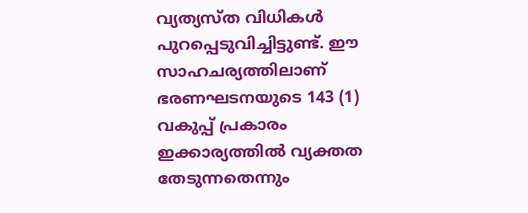വ്യത്യസ്ത വിധികള്‍ പുറപ്പെടുവിച്ചിട്ടുണ്ട്. ഈ സാഹചര്യത്തിലാണ് ഭരണഘടനയുടെ 143 (1) വകുപ്പ് പ്രകാരം ഇക്കാര്യത്തില്‍ വ്യക്തത തേടുന്നതെന്നും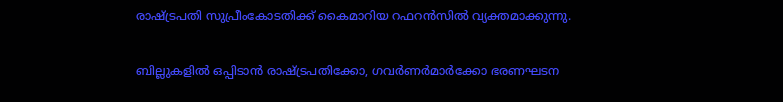രാഷ്‌ട്രപതി സുപ്രീംകോടതിക്ക് കൈമാറിയ റഫറന്‍സില്‍ വ്യക്തമാക്കുന്നു.

ബില്ലുകളില്‍ ഒപ്പിടാന്‍ രാഷ്‌ട്രപതിക്കോ, ഗവര്‍ണര്‍മാര്‍ക്കോ ഭരണഘടന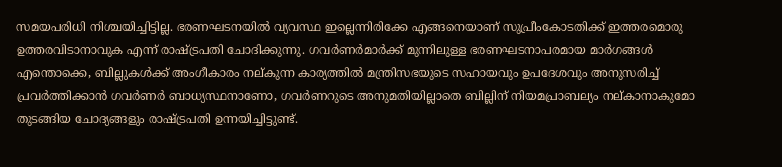സമയപരിധി നിശ്ചയിച്ചിട്ടില്ല. ഭരണഘടനയില്‍ വ്യവസ്ഥ ഇല്ലെന്നിരിക്കേ എങ്ങനെയാണ് സുപ്രീംകോടതിക്ക് ഇത്തരമൊരു ഉത്തരവിടാനാവുക എന്ന് രാഷ്‌ട്രപതി ചോദിക്കുന്നു. ഗവര്‍ണര്‍മാര്‍ക്ക് മുന്നിലുള്ള ഭരണഘടനാപരമായ മാര്‍ഗങ്ങള്‍ എന്തൊക്കെ, ബില്ലുകള്‍ക്ക് അംഗീകാരം നല്കുന്ന കാര്യത്തില്‍ മന്ത്രിസഭയുടെ സഹായവും ഉപദേശവും അനുസരിച്ച് പ്രവര്‍ത്തിക്കാന്‍ ഗവര്‍ണര്‍ ബാധ്യസ്ഥനാണോ, ഗവര്‍ണറുടെ അനുമതിയില്ലാതെ ബില്ലിന് നിയമപ്രാബല്യം നല്കാനാകുമോ തുടങ്ങിയ ചോദ്യങ്ങളും രാഷ്‌ട്രപതി ഉന്നയിച്ചിട്ടുണ്ട്.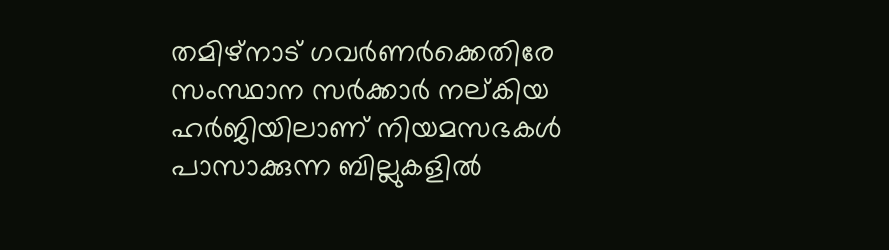തമിഴ്നാട് ഗവര്‍ണര്‍ക്കെതിരേ സംസ്ഥാന സര്‍ക്കാര്‍ നല്കിയ ഹര്‍ജിയിലാണ് നിയമസഭകള്‍ പാസാക്കുന്ന ബില്ലുകളില്‍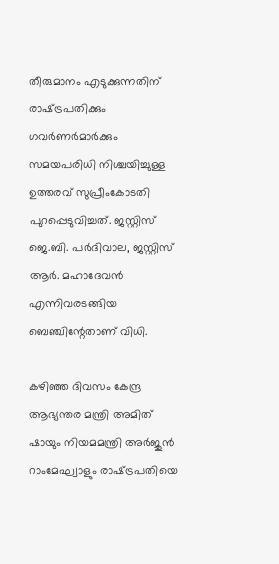തീരുമാനം എടുക്കുന്നതിന് രാഷ്‌ട്രപതിക്കും ഗവര്‍ണര്‍മാര്‍ക്കും സമയപരിധി നിശ്ചയിച്ചുള്ള ഉത്തരവ് സുപ്രീംകോടതി പുറപ്പെടുവിച്ചത്. ജസ്റ്റിസ് ജെ.ബി. പര്‍ദിവാല, ജസ്റ്റിസ് ആര്‍. മഹാദേവന്‍ എന്നിവരടങ്ങിയ ബെഞ്ചിന്റേതാണ് വിധി.

കഴിഞ്ഞ ദിവസം കേന്ദ്ര ആഭ്യന്തര മന്ത്രി അമിത് ഷായും നിയമമന്ത്രി അര്‍ജുന്‍ റാംമേഘ്വാളും രാഷ്‌ട്രപതിയെ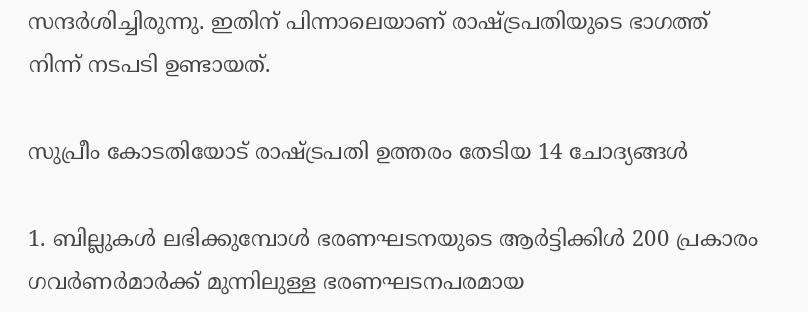സന്ദര്‍ശിച്ചിരുന്നു. ഇതിന് പിന്നാലെയാണ് രാഷ്‌ട്രപതിയുടെ ഭാഗത്ത് നിന്ന് നടപടി ഉണ്ടായത്.

സുപ്രീം കോടതിയോട് രാഷ്‌ട്രപതി ഉത്തരം തേടിയ 14 ചോദ്യങ്ങള്‍

1. ബില്ലുകള്‍ ലഭിക്കുമ്പോള്‍ ഭരണഘടനയുടെ ആര്‍ട്ടിക്കിള്‍ 200 പ്രകാരം ഗവര്‍ണര്‍മാര്‍ക്ക് മുന്നിലുള്ള ഭരണഘടനപരമായ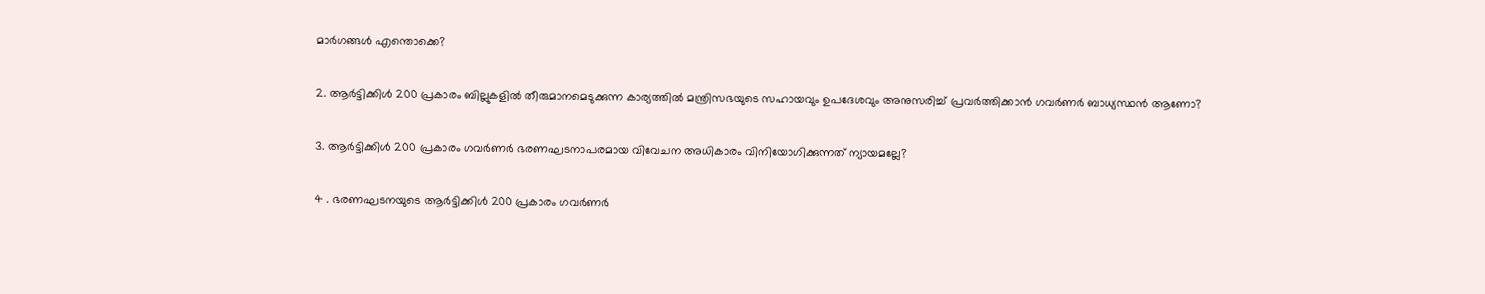മാര്‍ഗങ്ങള്‍ എന്തൊക്കെ?

2. ആര്‍ട്ടിക്കിള്‍ 200 പ്രകാരം ബില്ലുകളില്‍ തീരുമാനമെടുക്കുന്ന കാര്യത്തില്‍ മന്ത്രിസഭയുടെ സഹായവും ഉപദേശവും അനുസരിച്ച് പ്രവര്‍ത്തിക്കാന്‍ ഗവര്‍ണര്‍ ബാധ്യസ്ഥന്‍ ആണോ?

3. ആര്‍ട്ടിക്കിള്‍ 200 പ്രകാരം ഗവര്‍ണര്‍ ഭരണഘടനാപരമായ വിവേചന അധികാരം വിനിയോഗിക്കുന്നത് ന്യായമല്ലേ?

4 . ഭരണഘടനയുടെ ആര്‍ട്ടിക്കിള്‍ 200 പ്രകാരം ഗവര്‍ണര്‍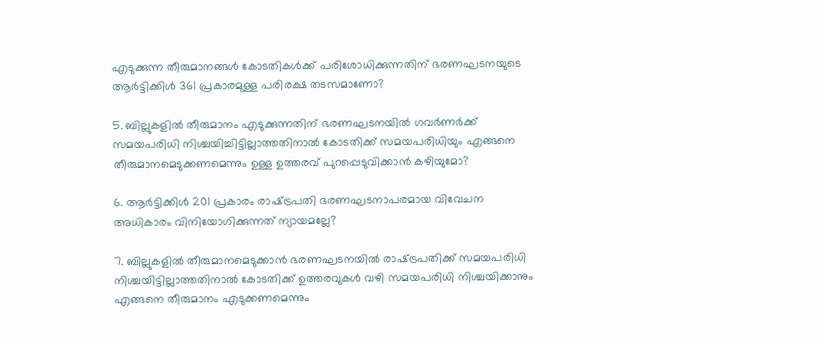എടുക്കുന്ന തീരുമാനങ്ങള്‍ കോടതികള്‍ക്ക് പരിശോധിക്കുന്നതിന് ഭരണഘടനയുടെ ആര്‍ട്ടിക്കിള്‍ 361 പ്രകാരമുള്ള പരിരക്ഷ തടസമാണോ?

5. ബില്ലുകളില്‍ തീരുമാനം എടുക്കുന്നതിന് ഭരണഘടനയില്‍ ഗവര്‍ണര്‍ക്ക് സമയപരിധി നിശ്ചയിച്ചിട്ടില്ലാത്തതിനാല്‍ കോടതിക്ക് സമയപരിധിയും എങ്ങനെ തീരുമാനമെടുക്കണമെന്നും ഉള്ള ഉത്തരവ് പുറപ്പെടുവിക്കാന്‍ കഴിയുമോ?

6. ആര്‍ട്ടിക്കിള്‍ 201 പ്രകാരം രാഷ്‌ട്രപതി ഭരണഘടനാപരമായ വിവേചന അധികാരം വിനിയോഗിക്കുന്നത് ന്യായമല്ലേ?

7. ബില്ലുകളില്‍ തീരുമാനമെടുക്കാന്‍ ഭരണഘടനയില്‍ രാഷ്‌ട്രപതിക്ക് സമയപരിധി നിശ്ചയിട്ടില്ലാത്തതിനാല്‍ കോടതിക്ക് ഉത്തരവുകള്‍ വഴി സമയപരിധി നിശ്ചയിക്കാനും എങ്ങനെ തീരുമാനം എടുക്കണമെന്നും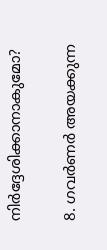നിര്‍ദ്ദേശിക്കാനാകുമോ?

8. ഗവര്‍ണര്‍ അയക്കുന്ന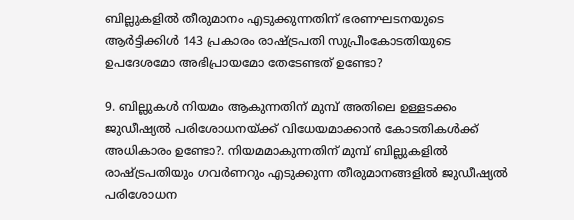ബില്ലുകളില്‍ തീരുമാനം എടുക്കുന്നതിന് ഭരണഘടനയുടെ ആര്‍ട്ടിക്കിള്‍ 143 പ്രകാരം രാഷ്‌ട്രപതി സുപ്രീംകോടതിയുടെ ഉപദേശമോ അഭിപ്രായമോ തേടേണ്ടത് ഉണ്ടോ?

9. ബില്ലുകള്‍ നിയമം ആകുന്നതിന് മുമ്പ് അതിലെ ഉള്ളടക്കം ജുഡീഷ്യല്‍ പരിശോധനയ്‌ക്ക് വിധേയമാക്കാന്‍ കോടതികള്‍ക്ക് അധികാരം ഉണ്ടോ?. നിയമമാകുന്നതിന് മുമ്പ് ബില്ലുകളില്‍ രാഷ്‌ട്രപതിയും ഗവര്‍ണറും എടുക്കുന്ന തീരുമാനങ്ങളില്‍ ജുഡീഷ്യല്‍ പരിശോധന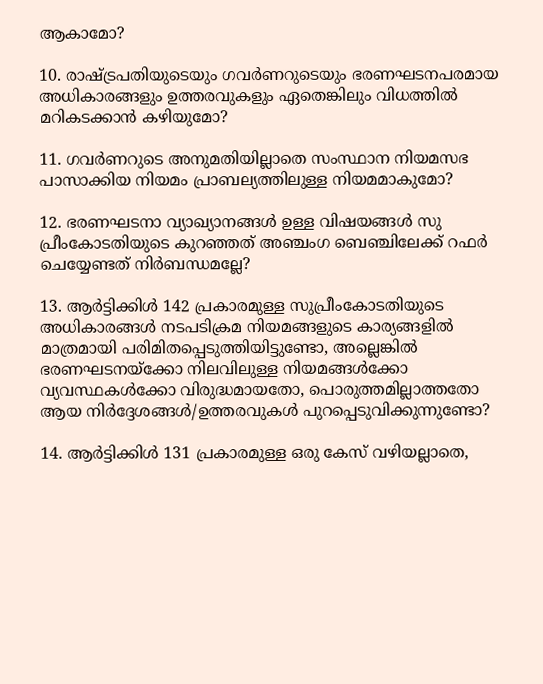ആകാമോ?

10. രാഷ്‌ട്രപതിയുടെയും ഗവര്‍ണറുടെയും ഭരണഘടനപരമായ അധികാരങ്ങളും ഉത്തരവുകളും ഏതെങ്കിലും വിധത്തില്‍ മറികടക്കാന്‍ കഴിയുമോ?

11. ഗവര്‍ണറുടെ അനുമതിയില്ലാതെ സംസ്ഥാന നിയമസഭ പാസാക്കിയ നിയമം പ്രാബല്യത്തിലുള്ള നിയമമാകുമോ?

12. ഭരണഘടനാ വ്യാഖ്യാനങ്ങള്‍ ഉള്ള വിഷയങ്ങള്‍ സു
പ്രീംകോടതിയുടെ കുറഞ്ഞത് അഞ്ചംഗ ബെഞ്ചിലേക്ക് റഫര്‍ ചെയ്യേണ്ടത് നിര്‍ബന്ധമല്ലേ?

13. ആര്‍ട്ടിക്കിള്‍ 142 പ്രകാരമുള്ള സുപ്രീംകോടതിയുടെ അധികാരങ്ങള്‍ നടപടിക്രമ നിയമങ്ങളുടെ കാര്യങ്ങളില്‍ മാത്രമായി പരിമിതപ്പെടുത്തിയിട്ടുണ്ടോ, അല്ലെങ്കില്‍ ഭരണഘടനയ്‌ക്കോ നിലവിലുള്ള നിയമങ്ങള്‍ക്കോ വ്യവസ്ഥകള്‍ക്കോ വിരുദ്ധമായതോ, പൊരുത്തമില്ലാത്തതോ ആയ നിര്‍ദ്ദേശങ്ങള്‍/ഉത്തരവുകള്‍ പുറപ്പെടുവിക്കുന്നുണ്ടോ?

14. ആര്‍ട്ടിക്കിള്‍ 131 പ്രകാരമുള്ള ഒരു കേസ് വഴിയല്ലാതെ,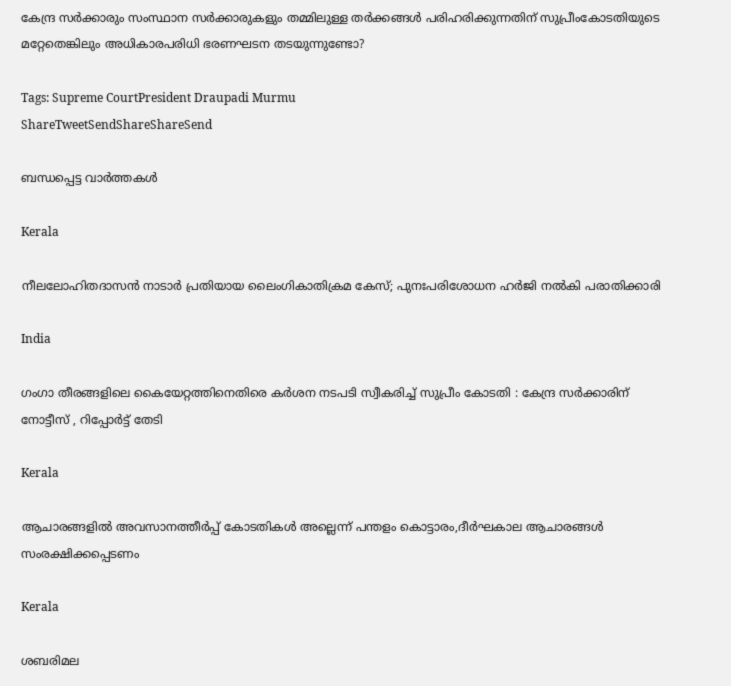കേന്ദ്ര സര്‍ക്കാരും സംസ്ഥാന സര്‍ക്കാരുകളും തമ്മിലുള്ള തര്‍ക്കങ്ങള്‍ പരിഹരിക്കുന്നതിന് സുപ്രീംകോടതിയുടെ മറ്റേതെങ്കിലും അധികാരപരിധി ഭരണഘടന തടയുന്നുണ്ടോ?

Tags: Supreme CourtPresident Draupadi Murmu
ShareTweetSendShareShareSend

ബന്ധപ്പെട്ട വാര്‍ത്തകള്‍

Kerala

നീലലോഹിതദാസന്‍ നാടാര്‍ പ്രതിയായ ലൈംഗികാതിക്രമ കേസ്; പുനഃപരിശോധന ഹര്‍ജി നല്‍കി പരാതിക്കാരി

India

ഗംഗാ തീരങ്ങളിലെ കൈയേറ്റത്തിനെതിരെ കർശന നടപടി സ്വീകരിച്ച് സുപ്രീം കോടതി : കേന്ദ്ര സർക്കാരിന് നോട്ടീസ് , റിപ്പോർട്ട് തേടി

Kerala

ആചാരങ്ങളില്‍ അവസാനത്തീര്‍പ്പ് കോടതികള്‍ അല്ലെന്ന് പന്തളം കൊട്ടാരം,ദീര്‍ഘകാല ആചാരങ്ങള്‍ സംരക്ഷിക്കപ്പെടണം

Kerala

ശബരിമല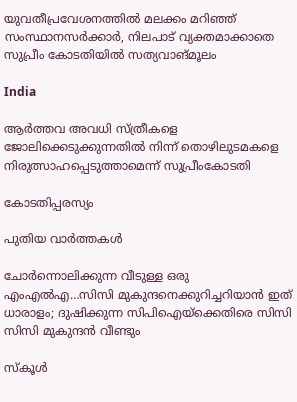യുവതീപ്രവേശനത്തിൽ മലക്കം മറിഞ്ഞ് സംസ്ഥാനസർക്കാർ, നിലപാട് വ്യക്തമാക്കാതെ സുപ്രീം കോടതിയിൽ സത്യവാങ്മൂലം

India

ആര്‍ത്തവ അവധി സ്ത്രീകളെ ജോലിക്കെടുക്കുന്നതില്‍ നിന്ന് തൊഴിലുടമകളെ നിരുത്സാഹപ്പെടുത്താമെന്ന് സുപ്രീംകോടതി

കോടതിപ്പരസ്യം

പുതിയ വാര്‍ത്തകള്‍

ചോര്‍ന്നൊലിക്കുന്ന വീടുള്ള ഒരു എംഎല്‍എ…സിസി മുകുന്ദനെക്കുറിച്ചറിയാന്‍ ഇത് ധാരാളം; ദുഷിക്കുന്ന സിപിഐയ്‌ക്കെതിരെ സിസി സിസി മുകുന്ദന്‍ വീണ്ടും

സ്കൂൾ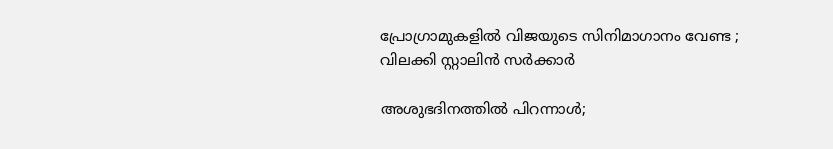പ്രോഗ്രാമുകളിൽ വിജയുടെ സിനിമാഗാനം വേണ്ട ; വിലക്കി സ്റ്റാലിൻ സർക്കാർ

അശുഭദിനത്തിൽ പിറന്നാൾ;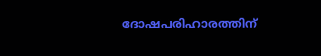ദോഷപരിഹാരത്തിന്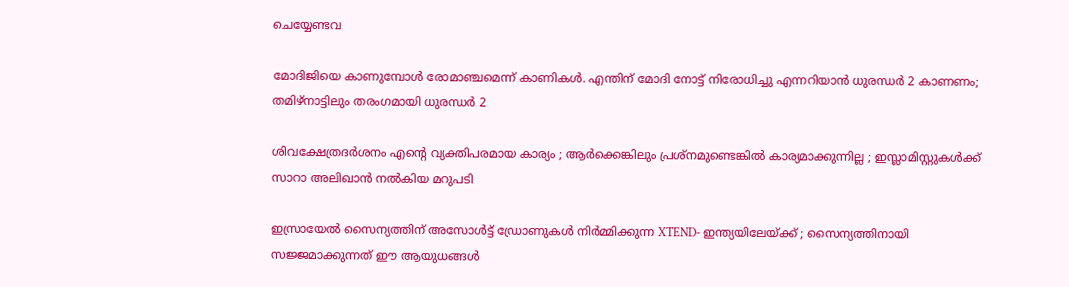ചെയ്യേണ്ടവ

മോദിജിയെ കാണുമ്പോള്‍ രോമാഞ്ചമെന്ന് കാണികള്‍. എന്തിന് മോദി നോട്ട് നിരോധിച്ചു എന്നറിയാന്‍ ധുരന്ധര്‍ 2 കാണണം; തമിഴ്നാട്ടിലും തരംഗമായി ധുരന്ധര്‍ 2

ശിവക്ഷേത്രദർശനം എന്റെ വ്യക്തിപരമായ കാര്യം ; ആർക്കെങ്കിലും പ്രശ്‌നമുണ്ടെങ്കിൽ കാര്യമാക്കുന്നില്ല ; ഇസ്ലാമിസ്റ്റുകൾക്ക് സാറാ അലിഖാൻ നൽകിയ മറുപടി

ഇസ്രായേൽ സൈന്യത്തിന് അസോൾട്ട് ഡ്രോണുകൾ നിർമ്മിക്കുന്ന XTEND- ഇന്ത്യയിലേയ്‌ക്ക് ; സൈന്യത്തിനായി സജ്ജമാക്കുന്നത് ഈ ആയുധങ്ങൾ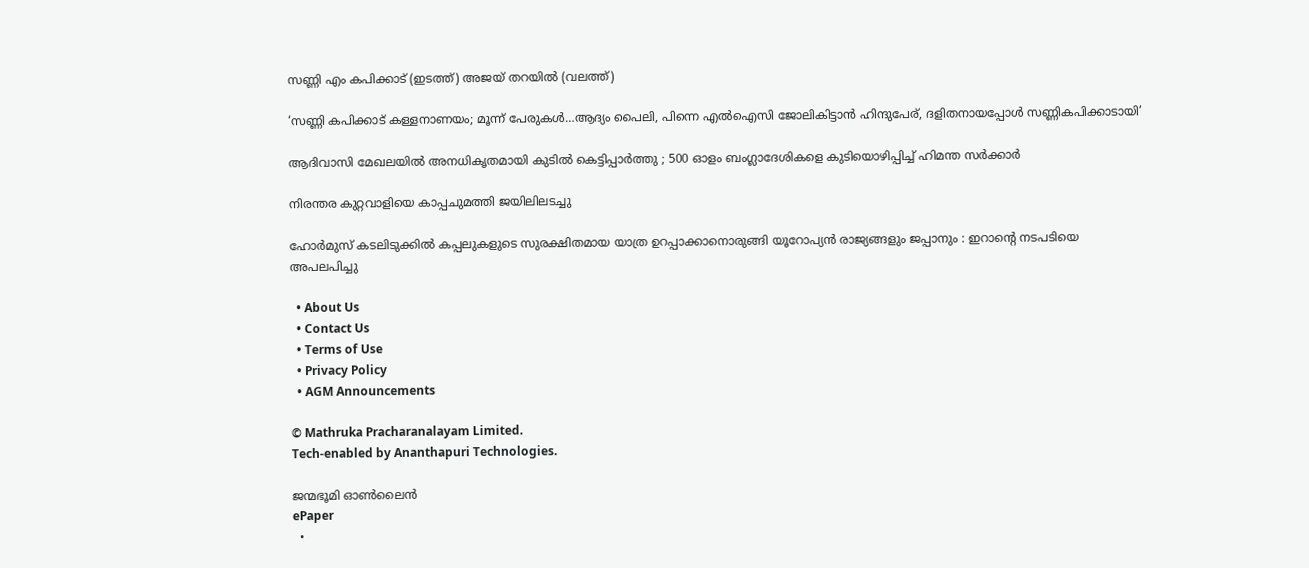സണ്ണി എം കപിക്കാട് (ഇടത്ത്) അജയ് തറയില്‍ (വലത്ത്)

‘സണ്ണി കപിക്കാട് കള്ളനാണയം; മൂന്ന് പേരുകള്‍…ആദ്യം പൈലി, പിന്നെ എല്‍ഐസി ജോലികിട്ടാന്‍ ഹിന്ദുപേര്, ദളിതനായപ്പോള്‍ സണ്ണികപിക്കാടായി’

ആദിവാസി മേഖലയിൽ അനധികൃതമായി കുടിൽ കെട്ടിപ്പാർത്തു ; 500 ഓളം ബംഗ്ലാദേശികളെ കുടിയൊഴിപ്പിച്ച് ഹിമന്ത സർക്കാർ

നിരന്തര കുറ്റവാളിയെ കാപ്പചുമത്തി ജയിലിലടച്ചു

ഹോർമുസ് കടലിടുക്കിൽ കപ്പലുകളുടെ സുരക്ഷിതമായ യാത്ര ഉറപ്പാക്കാനൊരുങ്ങി യൂറോപ്യൻ രാജ്യങ്ങളും ജപ്പാനും : ഇറാന്റെ നടപടിയെ അപലപിച്ചു

  • About Us
  • Contact Us
  • Terms of Use
  • Privacy Policy
  • AGM Announcements

© Mathruka Pracharanalayam Limited.
Tech-enabled by Ananthapuri Technologies.

ജന്മഭൂമി ഓണ്‍ലൈന്‍
ePaper
  •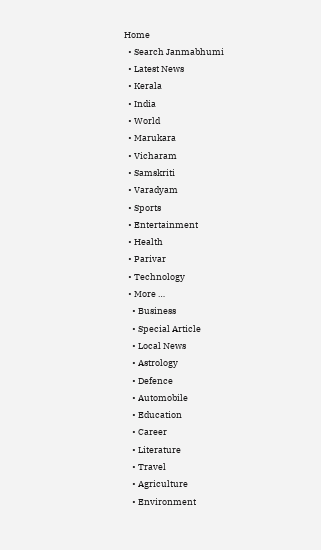Home
  • Search Janmabhumi
  • Latest News
  • Kerala
  • India
  • World
  • Marukara
  • Vicharam
  • Samskriti
  • Varadyam
  • Sports
  • Entertainment
  • Health
  • Parivar
  • Technology
  • More …
    • Business
    • Special Article
    • Local News
    • Astrology
    • Defence
    • Automobile
    • Education
    • Career
    • Literature
    • Travel
    • Agriculture
    • Environment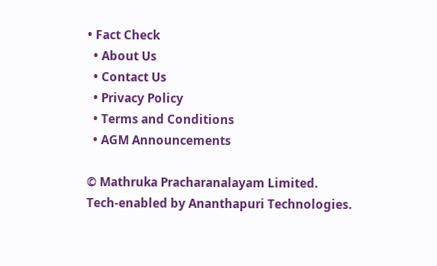• Fact Check
  • About Us
  • Contact Us
  • Privacy Policy
  • Terms and Conditions
  • AGM Announcements

© Mathruka Pracharanalayam Limited.
Tech-enabled by Ananthapuri Technologies.